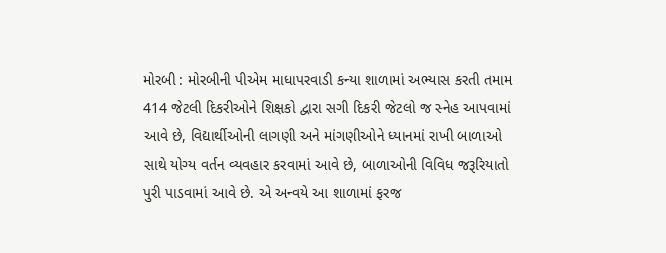મોરબી : મોરબીની પીએમ માધાપરવાડી કન્યા શાળામાં અભ્યાસ કરતી તમામ 414 જેટલી દિકરીઓને શિક્ષકો દ્વારા સગી દિકરી જેટલો જ સ્નેહ આપવામાં આવે છે, વિદ્યાર્થીઓની લાગણી અને માંગણીઓને ધ્યાનમાં રાખી બાળાઓ સાથે યોગ્ય વર્તન વ્યવહાર કરવામાં આવે છે, બાળાઓની વિવિધ જરૂરિયાતો પુરી પાડવામાં આવે છે. એ અન્વયે આ શાળામાં ફરજ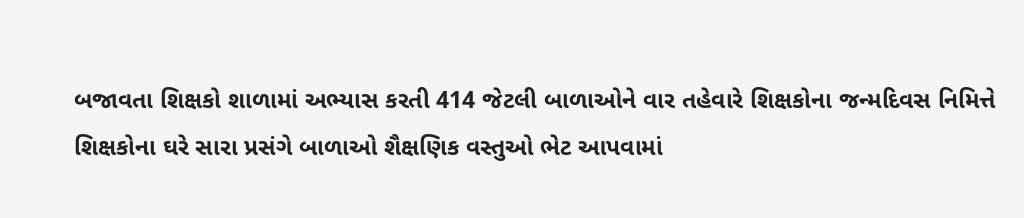બજાવતા શિક્ષકો શાળામાં અભ્યાસ કરતી 414 જેટલી બાળાઓને વાર તહેવારે શિક્ષકોના જન્મદિવસ નિમિત્તે શિક્ષકોના ઘરે સારા પ્રસંગે બાળાઓ શૈક્ષણિક વસ્તુઓ ભેટ આપવામાં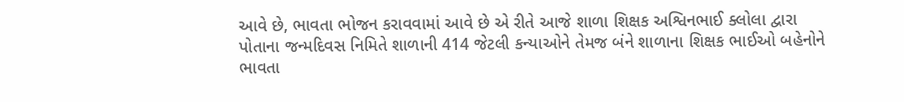આવે છે, ભાવતા ભોજન કરાવવામાં આવે છે એ રીતે આજે શાળા શિક્ષક અશ્વિનભાઈ ક્લોલા દ્વારા પોતાના જન્મદિવસ નિમિતે શાળાની 414 જેટલી કન્યાઓને તેમજ બંને શાળાના શિક્ષક ભાઈઓ બહેનોને ભાવતા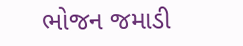ભોજન જમાડી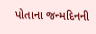પોતાના જન્મદિનની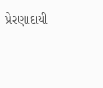પ્રેરણાદાયી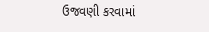ઉજવણી કરવામાં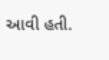આવી હતી.